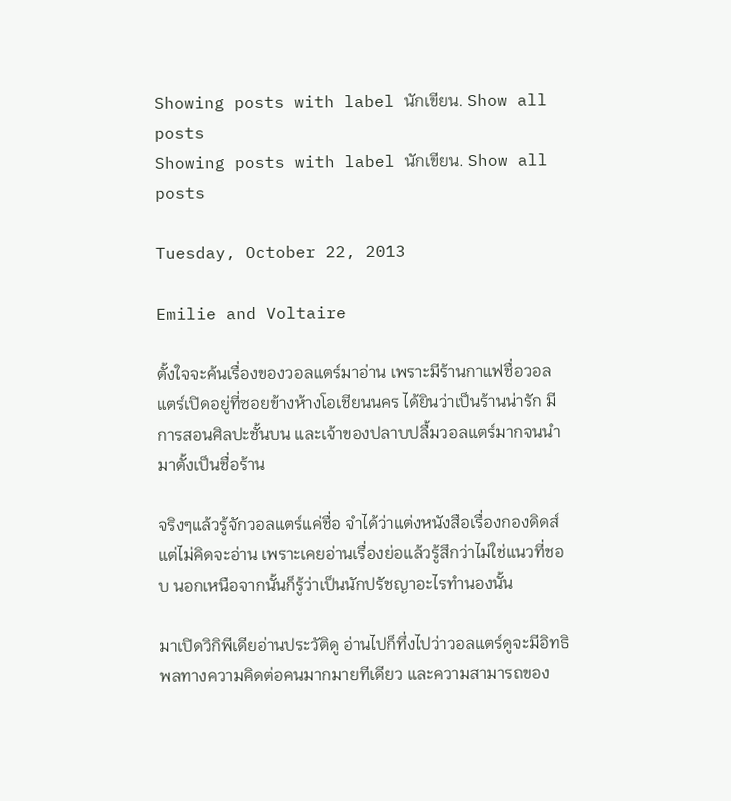Showing posts with label นักเขียน. Show all posts
Showing posts with label นักเขียน. Show all posts

Tuesday, October 22, 2013

Emilie and Voltaire

ตั้งใจจะค้นเรื่องของวอลแตร์มาอ่าน เพราะมีร้านกาแฟชื่อวอลแตร์เปิดอยู่ที่ซอยข้างห้างโอเชียนนคร ได้ยินว่าเป็นร้านน่ารัก มีการสอนศิลปะชั้นบน และเจ้าของปลาบปลื้มวอลแตร์มากจนนำมาตั้งเป็นชื่อร้าน

จริงๆแล้วรู้จักวอลแตร์แค่ชื่อ จำได้ว่าแต่งหนังสือเรื่องกองดิดส์ แต่ไม่คิดจะอ่าน เพราะเคยอ่านเรื่องย่อแล้วรู้สึกว่าไม่ใช่แนวที่ชอบ นอกเหนือจากนั้นก็รู้ว่าเป็นนักปรัชญาอะไรทำนองนั้น

มาเปิดวิกิพีเดียอ่านประวัติดู อ่านไปก็ทึ่งไปว่าวอลแตร์ดูจะมีอิทธิพลทางความคิดต่อคนมากมายทีเดียว และความสามารถของ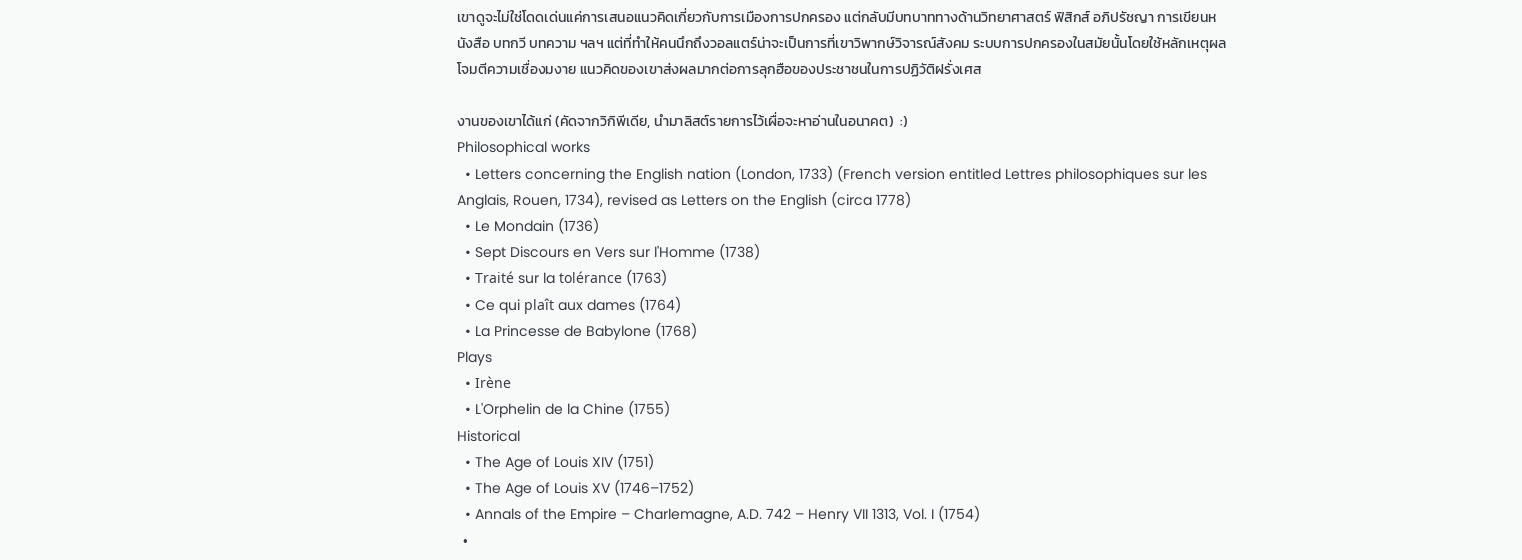เขาดูจะไม่ใช่โดดเด่นแค่การเสนอแนวคิดเกี่ยวกับการเมืองการปกครอง แต่กลับมีบทบาททางด้านวิทยาศาสตร์ ฟิสิกส์ อภิปรัชญา การเขียนหนังสือ บทกวี บทความ ฯลฯ แต่ที่ทำให้คนนึกถึงวอลแตร์น่าจะเป็นการที่เขาวิพากษ์วิจารณ์สังคม ระบบการปกครองในสมัยนั้นโดยใช้หลักเหตุผล โจมตีความเชื่องมงาย แนวคิดของเขาส่งผลมากต่อการลุกฮือของประชาชนในการปฏิวัติฝรั่งเศส

งานของเขาได้แก่ (คัดจากวิกิพีเดีย, นำมาลิสต์รายการไว้เผื่อจะหาอ่านในอนาคต)  :)
Philosophical works
  • Letters concerning the English nation (London, 1733) (French version entitled Lettres philosophiques sur les Anglais, Rouen, 1734), revised as Letters on the English (circa 1778)
  • Le Mondain (1736)
  • Sept Discours en Vers sur l'Homme (1738)
  • Traité sur la tolérance (1763)
  • Ce qui plaît aux dames (1764)
  • La Princesse de Babylone (1768)
Plays
  • Irène
  • L'Orphelin de la Chine (1755)
Historical
  • The Age of Louis XIV (1751)
  • The Age of Louis XV (1746–1752)
  • Annals of the Empire – Charlemagne, A.D. 742 – Henry VII 1313, Vol. I (1754)
  •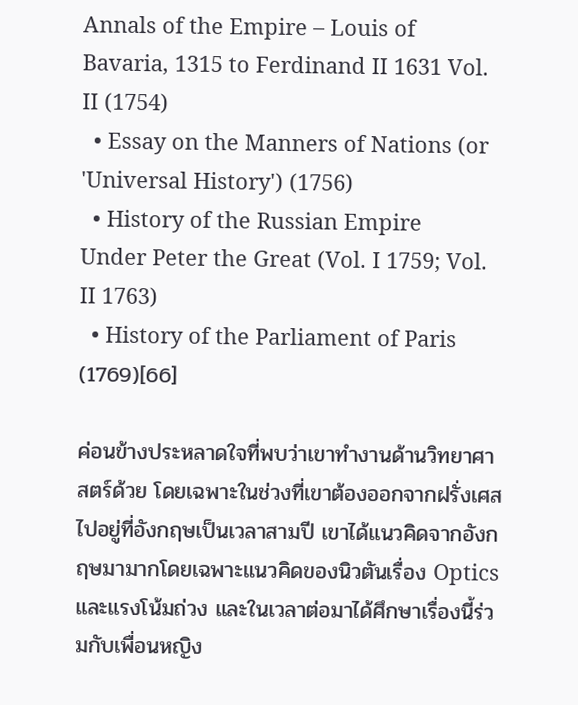Annals of the Empire – Louis of Bavaria, 1315 to Ferdinand II 1631 Vol. II (1754)
  • Essay on the Manners of Nations (or 'Universal History') (1756)
  • History of the Russian Empire Under Peter the Great (Vol. I 1759; Vol. II 1763)
  • History of the Parliament of Paris (1769)[66]

ค่อนข้างประหลาดใจที่พบว่าเขาทำงานด้านวิทยาศาสตร์ด้วย โดยเฉพาะในช่วงที่เขาต้องออกจากฝรั่งเศสไปอยู่ที่อังกฤษเป็นเวลาสามปี เขาได้แนวคิดจากอังกฤษมามากโดยเฉพาะแนวคิดของนิวตันเรื่อง Optics และแรงโน้มถ่วง และในเวลาต่อมาได้ศึกษาเรื่องนี้ร่วมกับเพื่อนหญิง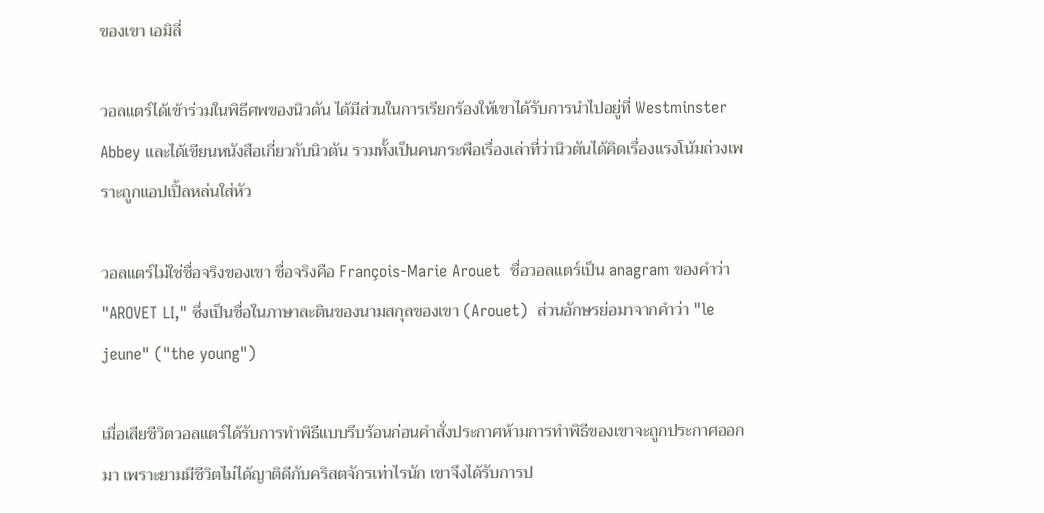ของเขา เอมิลี่

วอลแตร์ได้เข้าร่วมในพิธีศพของนิวตัน ได้มีส่วนในการเรียกร้องให้เขาได้รับการนำไปอยู่ที่ Westminster Abbey และได้เขียนหนังสือเกี่ยวกับนิวตัน รวมทั้งเป็นคนกระพือเรื่องเล่าที่ว่านิวตันได้คิดเรื่องแรงโน้มถ่วงเพราะถูกแอปเปิ้ลหล่นใส่หัว

วอลแตร์ไม่ใช่ชื่อจริงของเขา ชื่อจริงคือ François-Marie Arouet  ชื่อวอลแตร์เป็น anagram ของคำว่า  "AROVET LI," ซึ่งเป็นชื่อในภาษาละตินของนามสกุลของเขา (Arouet)  ส่วนอักษรย่อมาจากคำว่า "le jeune" ("the young")

เมื่อเสียชีวิตวอลแตร์ได้รับการทำพิธีแบบรีบร้อนก่อนคำสั่งประกาศห้ามการทำพิธีของเขาจะถูกประกาศออกมา เพราะยามมีชีวิตไม่ได้ญาติดีกับคริสตจักรเท่าไรนัก เขาจึงได้รับการป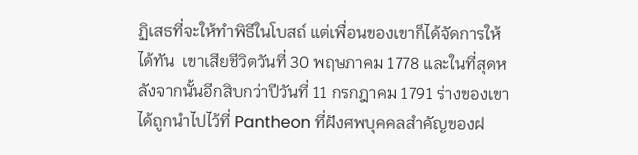ฏิเสธที่จะให้ทำพิธีในโบสถ์ แต่เพื่อนของเขาก็ได้จัดการให้ได้ทัน  เขาเสียชีวิตวันที่ 30 พฤษภาคม 1778 และในที่สุดหลังจากนั้นอีกสิบกว่าปีวันที่ 11 กรกฎาคม 1791 ร่างของเขาได้ถูกนำไปไว้ที่ Pantheon ที่ฝังศพบุคคลสำคัญของฝ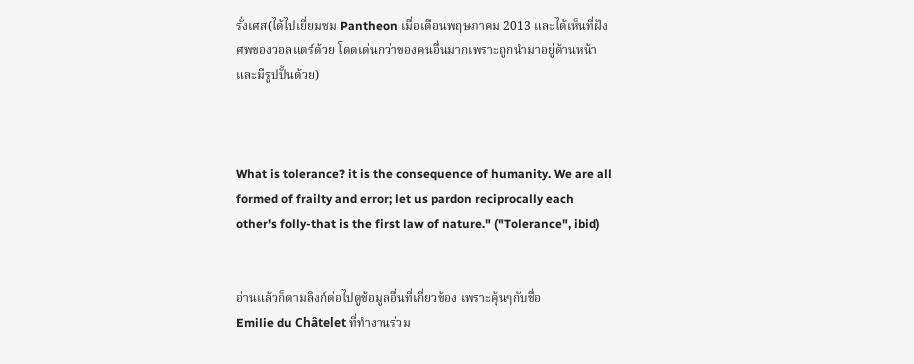รั่งเศส(ได้ไปเยี่ยมชม Pantheon เมื่อเดือนพฤษภาคม 2013 และได้เห็นที่ฝังศพของวอลแตร์ด้วย โดดเด่นกว่าของคนอื่นมากเพราะถูกนำมาอยู่ด้านหน้าและมีรูปปั้นด้วย)



What is tolerance? it is the consequence of humanity. We are all formed of frailty and error; let us pardon reciprocally each other's folly-that is the first law of nature." ("Tolerance", ibid)


อ่านแล้วก็ตามลิงก์ต่อไปดูข้อมูลอื่นที่เกี่ยวข้อง เพราะคุ้นๆกับชื่อ
Emilie du Châtelet ที่ทำงานร่วม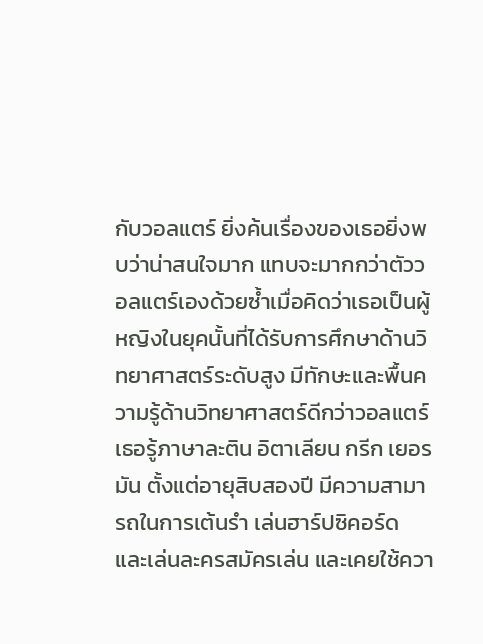กับวอลแตร์ ยิ่งค้นเรื่องของเธอยิ่งพบว่าน่าสนใจมาก แทบจะมากกว่าตัววอลแตร์เองด้วยซ้ำเมื่อคิดว่าเธอเป็นผู้หญิงในยุคนั้นที่ได้รับการศึกษาด้านวิทยาศาสตร์ระดับสูง มีทักษะและพื้นความรู้ด้านวิทยาศาสตร์ดีกว่าวอลแตร์ เธอรู้ภาษาละติน อิตาเลียน กรีก เยอรมัน ตั้งแต่อายุสิบสองปี มีความสามารถในการเต้นรำ เล่นฮาร์ปซิคอร์ด และเล่นละครสมัครเล่น และเคยใช้ควา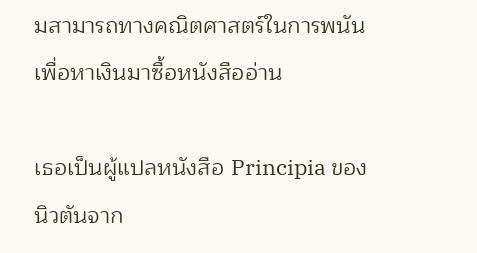มสามารถทางคณิตศาสตร์ในการพนันเพื่อหาเงินมาซื้อหนังสืออ่าน

เธอเป็นผู้แปลหนังสือ Principia ของนิวตันจาก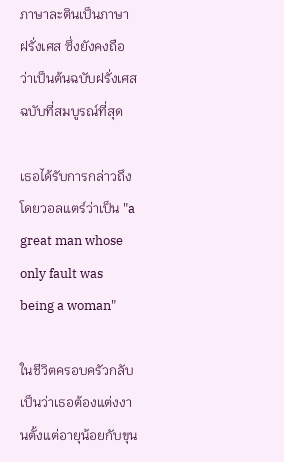ภาษาละตินเป็นภาษา
ฝรั่งเศส ซึ่งยังคงถือว่าเป็นต้นฉบับฝรั่งเศสฉบับที่สมบูรณ์ที่สุด

เธอได้รับการกล่าวถึงโดยวอลแตร์ว่าเป็น "a great man whose only fault was being a woman"

ในชีวิตครอบครัวกลับเป็นว่าเธอต้องแต่งงานตั้งแต่อายุน้อยกับขุน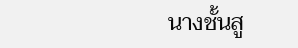นางชั้นสู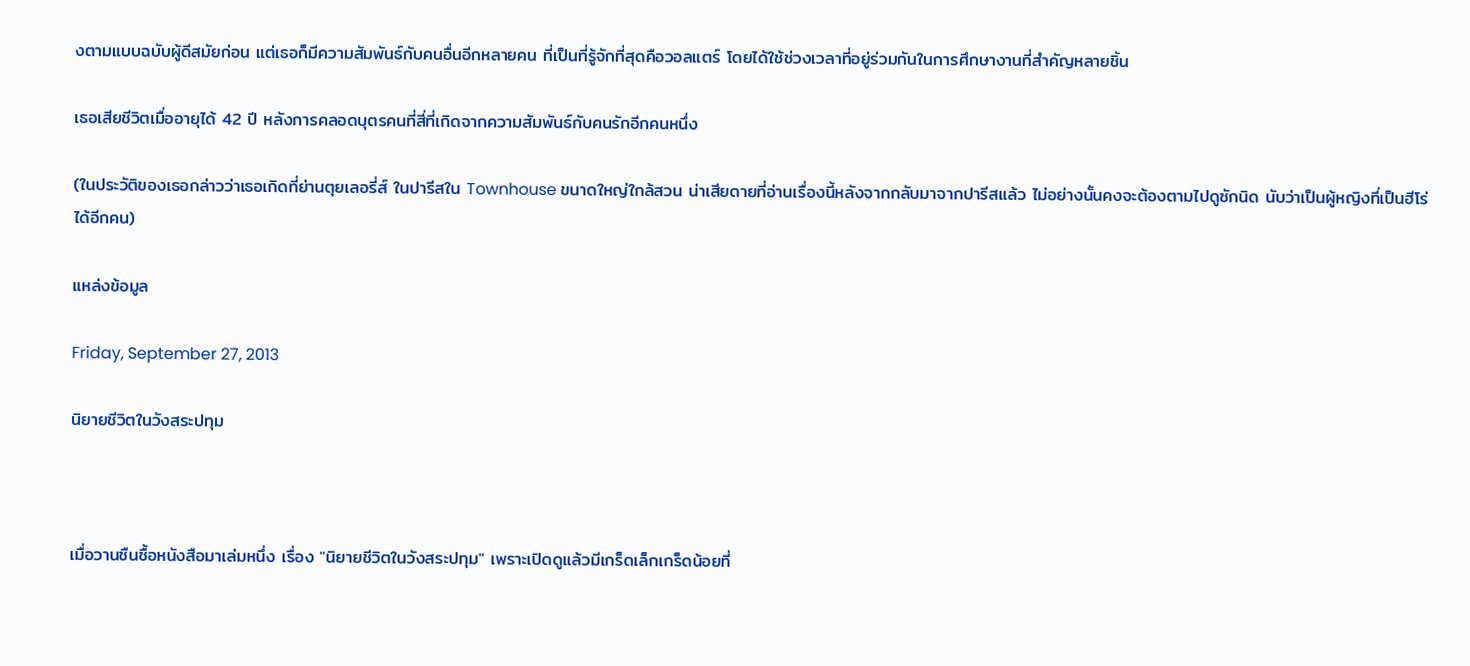งตามแบบฉบับผู้ดีสมัยก่อน แต่เธอก็มีความสัมพันธ์กับคนอื่นอีกหลายคน ที่เป็นที่รู้จักที่สุดคือวอลแตร์ โดยได้ใช้ช่วงเวลาที่อยู่ร่วมกันในการศึกษางานที่สำคัญหลายชิ้น

เธอเสียชีวิตเมื่ออายุได้ 42 ปี หลังการคลอดบุตรคนที่สี่ที่เกิดจากความสัมพันธ์กับคนรักอีกคนหนึ่ง

(ในประวัติของเธอกล่าวว่าเธอเกิดที่ย่านตุยเลอรี่ส์ ในปารีสใน Townhouse ขนาดใหญ่ใกล้สวน น่าเสียดายที่อ่านเรื่องนี้หลังจากกลับมาจากปารีสแล้ว ไม่อย่างนั้นคงจะต้องตามไปดูซักนิด นับว่าเป็นผู้หญิงที่เป็นฮีโร่ได้อีกคน)

แหล่งข้อมูล

Friday, September 27, 2013

นิยายชีวิตในวังสระปทุม



เมื่อวานซืนซื้อหนังสือมาเล่มหนึ่ง เรื่อง "นิยายชีวิตในวังสระปทุม" เพราะเปิดดูแล้วมีเกร็ดเล็กเกร็ดน้อยที่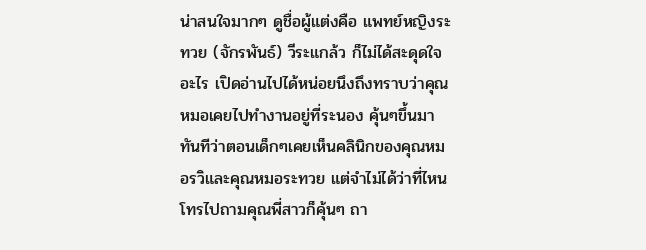น่าสนใจมากๆ ดูชื่อผู้แต่งคือ แพทย์หญิงระทวย (จักรพันธ์) วีระแกล้ว ก็ไม่ได้สะดุดใจอะไร เปิดอ่านไปได้หน่อยนึงถึงทราบว่าคุณหมอเคยไปทำงานอยู่ที่ระนอง คุ้นๆขึ้นมาทันทีว่าตอนเด็กๆเคยเห็นคลินิกของคุณหมอรวิและคุณหมอระทวย แต่จำไม่ได้ว่าที่ไหน โทรไปถามคุณพี่สาวก็คุ้นๆ ถา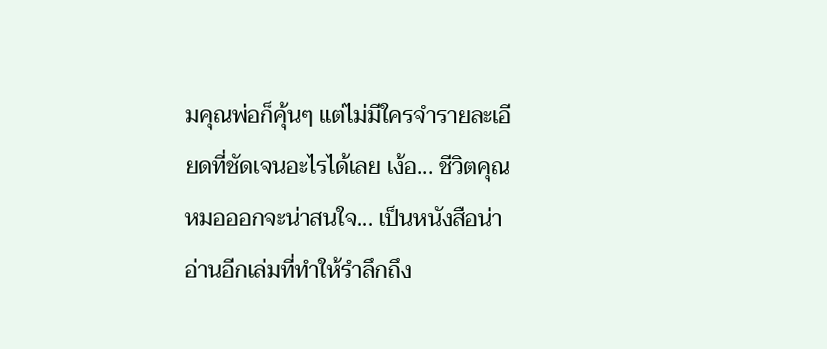มคุณพ่อก็คุ้นๆ แต่ไม่มีใครจำรายละเอียดที่ชัดเจนอะไรได้เลย เง้อ... ชีวิตคุณหมอออกจะน่าสนใจ... เป็นหนังสือน่าอ่านอีกเล่มที่ทำให้รำลึกถึง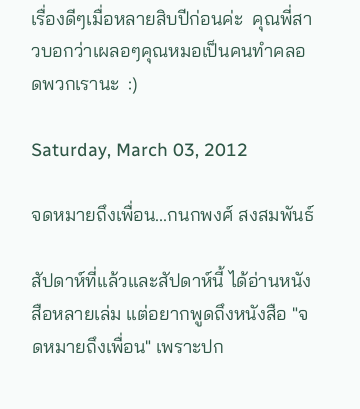เรื่องดีๆเมื่อหลายสิบปีก่อนค่ะ  คุณพี่สาวบอกว่าเผลอๆคุณหมอเป็นคนทำคลอดพวกเรานะ  :)

Saturday, March 03, 2012

จดหมายถึงเพื่อน...กนกพงศ์ สงสมพันธ์

สัปดาห์ที่แล้วและสัปดาห์นี้ ได้อ่านหนังสือหลายเล่ม แต่อยากพูดถึงหนังสือ "จดหมายถึงเพื่อน" เพราะปก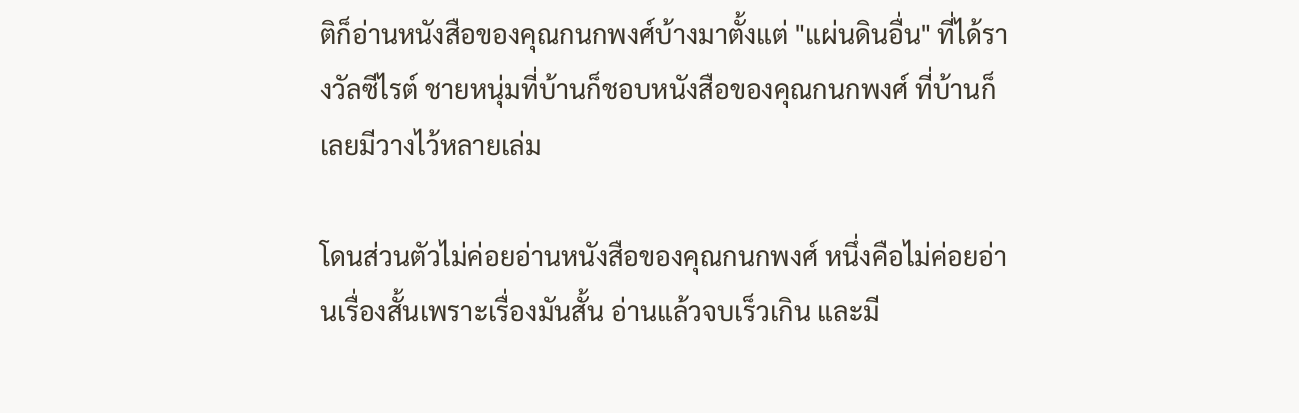ติก็อ่านหนังสือของคุณกนกพงศ์บ้างมาตั้งแต่ "แผ่นดินอื่น" ที่ได้รางวัลซีไรต์ ชายหนุ่มที่บ้านก็ชอบหนังสือของคุณกนกพงศ์ ที่บ้านก็เลยมีวางไว้หลายเล่ม

โดนส่วนตัวไม่ค่อยอ่านหนังสือของคุณกนกพงศ์ หนึ่งคือไม่ค่อยอ่านเรื่องสั้นเพราะเรื่องมันสั้น อ่านแล้วจบเร็วเกิน และมี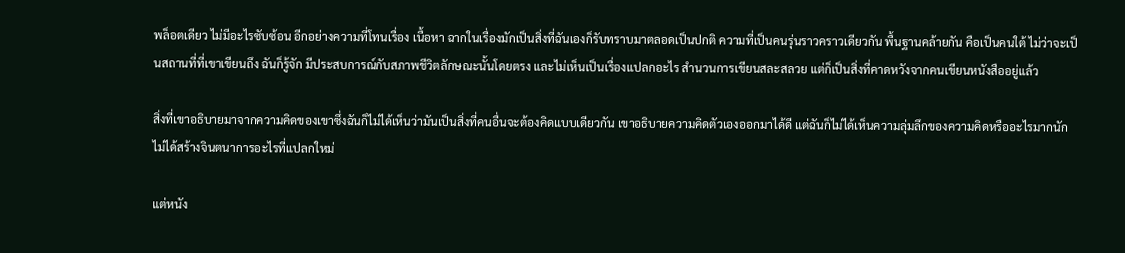พล็อตเดียว ไม่มีอะไรซับซ้อน อีกอย่างความที่โทนเรื่อง เนื้อหา ฉากในเรื่องมักเป็นสิ่งที่ฉันเองก็รับทราบมาตลอดเป็นปกติ ความที่เป็นคนรุ่นราวคราวเดียวกัน พื้นฐานคล้ายกัน คือเป็นคนใต้ ไม่ว่าจะเป็นสถานที่ที่เขาเขียนถึง ฉันก็รู้จัก มีประสบการณ์กับสภาพชีวิตลักษณะนั้นโดยตรง และไม่เห็นเป็นเรื่องแปลกอะไร สำนวนการเขียนสละสลวย แต่ก็เป็นสิ่งที่คาดหวังจากคนเขียนหนังสืออยู่แล้ว

สิ่งที่เขาอธิบายมาจากความคิดของเขาซึ่งฉันก็ไม่ได้เห็นว่ามันเป็นสิ่งที่คนอื่นจะต้องคิดแบบเดียวกัน เขาอธิบายความคิดตัวเองออกมาได้ดี แต่ฉันก็ไม่ได้เห็นความลุ่มลึกของความคิดหรืออะไรมากนัก ไม่ได้สร้างจินตนาการอะไรที่แปลกใหม่

แต่หนัง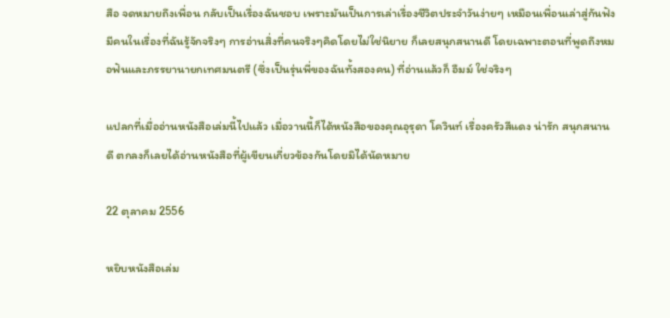สือ จดหมายถึงเพื่อน กลับเป็นเรื่องฉันชอบ เพราะมันเป็นการเล่าเรื่องชีวิตประจำวันง่ายๆ เหมือนเพื่อนเล่าสู่กันฟัง มีคนในเรื่องที่ฉันรู้จักจริงๆ การอ่านสิ่งที่คนจริงๆคิดโดยไม่ใช่นิยาย ก็เลยสนุกสนานดี โดยเฉพาะตอนที่พูดถึงหมอฟันและภรรยานายกเทศมนตรี (ซึ่งเป็นรุ่นพี่ของฉันทั้งสองคน) ที่อ่านแล้วก็ อืมม์ ใช่จริงๆ

แปลกที่เมื่ออ่านหนังสือเล่มนี้ไปแล้ว เมื่อวานนี้ก็ได้หนังสือของคุณอุรุดา โควินท์ เรื่องครัวสีแดง น่ารัก สนุกสนานดี ตกลงก็เลยได้อ่านหนังสือที่ผู้เขียนเกี่ยวข้องกันโดยมิได้นัดหมาย

22 ตุลาคม 2556

หยิบหนังสือเล่ม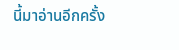นี้มาอ่านอีกครั้ง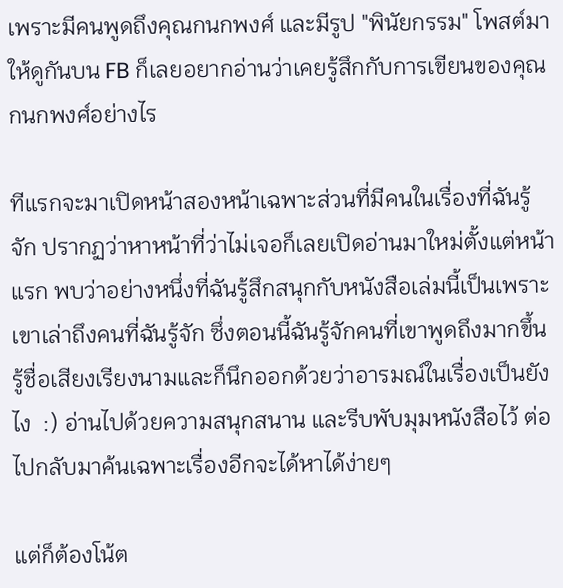เพราะมีคนพูดถึงคุณกนกพงศ์ และมีรูป "พินัยกรรม" โพสต์มาให้ดูกันบน FB ก็เลยอยากอ่านว่าเคยรู้สึกกับการเขียนของคุณกนกพงศ์อย่างไร

ทีแรกจะมาเปิดหน้าสองหน้าเฉพาะส่วนที่มีคนในเรื่องที่ฉันรู้จัก ปรากฏว่าหาหน้าที่ว่าไม่เจอก็เลยเปิดอ่านมาใหม่ตั้งแต่หน้าแรก พบว่าอย่างหนึ่งที่ฉันรู้สึกสนุกกับหนังสือเล่มนี้เป็นเพราะเขาเล่าถึงคนที่ฉันรู้จัก ซึ่งตอนนี้ฉันรู้จักคนที่เขาพูดถึงมากขึ้น รู้ชื่อเสียงเรียงนามและก็นึกออกด้วยว่าอารมณ์ในเรื่องเป็นยังไง  :) อ่านไปด้วยความสนุกสนาน และรีบพับมุมหนังสือไว้ ต่อไปกลับมาค้นเฉพาะเรื่องอีกจะได้หาได้ง่ายๆ

แต่ก็ต้องโน้ต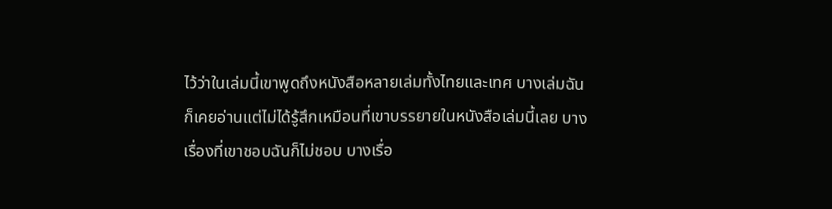ไว้ว่าในเล่มนี้เขาพูดถึงหนังสือหลายเล่มทั้งไทยและเทศ บางเล่มฉันก็เคยอ่านแต่ไม่ได้รู้สึกเหมือนที่เขาบรรยายในหนังสือเล่มนี้เลย บางเรื่องที่เขาชอบฉันก็ไม่ชอบ บางเรื่อ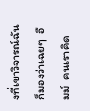งที่เขาวิจารณ์ฉันก็มองว่าเฉยๆ  อืมม์  คนเราคิด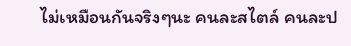ไม่เหมือนกันจริงๆนะ คนละสไตล์ คนละป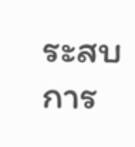ระสบการ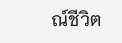ณ์ชีวิต